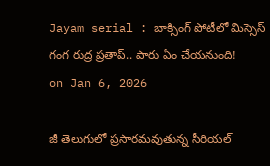Jayam serial : బాక్సింగ్ పోటీలో మిస్సెస్ గంగ రుద్ర ప్రతాప్.. పారు ఏం చేయనుంది!
on Jan 6, 2026

జీ తెలుగులో ప్రసారమవుతున్న సీరియల్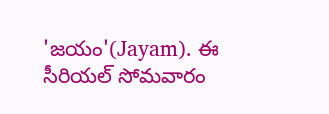'జయం'(Jayam). ఈ సీరియల్ సోమవారం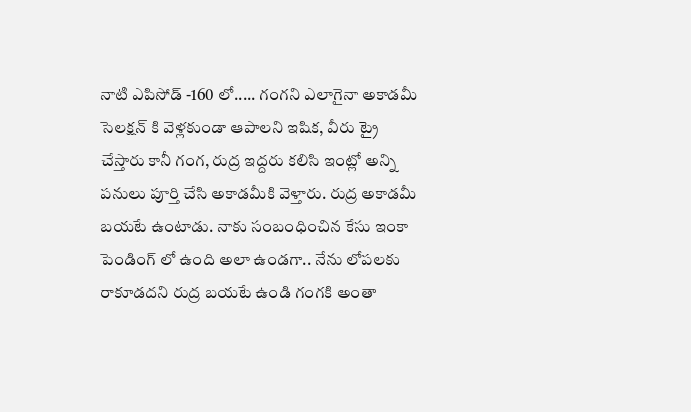నాటి ఎపిసోడ్ -160 లో..... గంగని ఎలాగైనా అకాడమీ సెలక్షన్ కి వెళ్లకుండా ఆపాలని ఇషిక, వీరు ట్రై చేస్తారు కానీ గంగ, రుద్ర ఇద్దరు కలిసి ఇంట్లో అన్ని పనులు పూర్తి చేసి అకాడమీకి వెళ్తారు. రుద్ర అకాడమీ బయటే ఉంటాడు. నాకు సంబంధించిన కేసు ఇంకా పెండింగ్ లో ఉంది అలా ఉండగా.. నేను లోపలకు రాకూడదని రుద్ర బయటే ఉండి గంగకి అంతా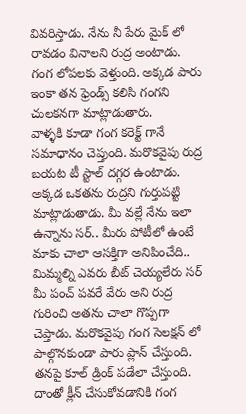వివరిస్తాడు. నేను నీ పేరు మైక్ లో రావడం వినాలని రుద్ర అంటాడు. గంగ లోపలకు వెళ్తుంది. అక్కడ పారు ఇంకా తన ఫ్రెండ్స్ కలిసి గంగని చులకనగా మాట్లాడుతారు.
వాళ్ళకి కూడా గంగ కరెక్ట్ గానే సమాధానం చెప్తుంది. మరొకవైపు రుద్ర బయట టీ స్టాల్ దగ్గర ఉంటాడు. అక్కడ ఒకతను రుద్రని గుర్తుపట్టి మాట్లాడుతాడు. మీ వల్లే నేను ఇలా ఉన్నాను సర్.. మీరు పోటీలో ఉంటే మాకు చాలా ఆసక్తిగా అనిపించేది.. మిమ్మల్ని ఎవరు బీట్ చెయ్యలేరు సర్ మీ పంచ్ పవరే వేరు అని రుద్ర గురించి అతను చాలా గొప్పగా చెప్తాడు. మరొకవైపు గంగ సెలక్షన్ లో పాల్గొనకుండా పారు ప్లాన్ చేస్తుంది. తనపై కూల్ డ్రింక్ పడేలా చేస్తుంది. దాంతో క్లీన్ చేసుకోవడానికి గంగ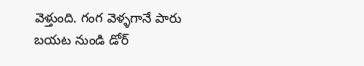వెళ్తుంది. గంగ వెళ్ళగానే పారు బయట నుండి డోర్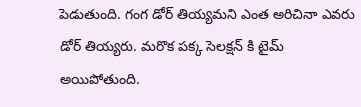పెడుతుంది. గంగ డోర్ తియ్యమని ఎంత అరిచినా ఎవరు డోర్ తియ్యరు. మరొక పక్క సెలక్షన్ కి టైమ్ అయిపోతుంది.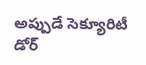అప్పుడే సెక్యూరిటీ డోర్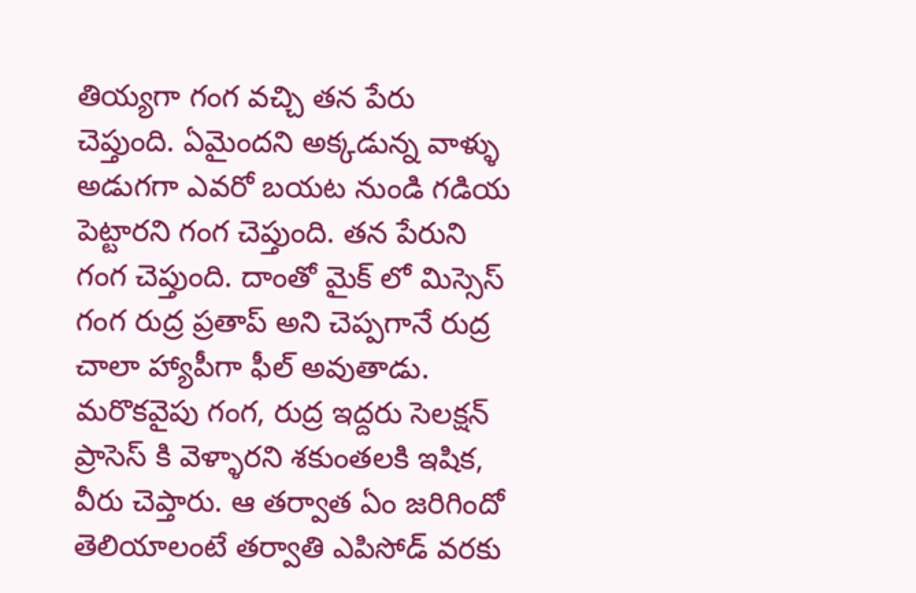తియ్యగా గంగ వచ్చి తన పేరు చెప్తుంది. ఏమైందని అక్కడున్న వాళ్ళు అడుగగా ఎవరో బయట నుండి గడియ పెట్టారని గంగ చెప్తుంది. తన పేరుని గంగ చెప్తుంది. దాంతో మైక్ లో మిస్సెస్ గంగ రుద్ర ప్రతాప్ అని చెప్పగానే రుద్ర చాలా హ్యాపీగా ఫీల్ అవుతాడు. మరొకవైపు గంగ, రుద్ర ఇద్దరు సెలక్షన్ ప్రాసెస్ కి వెళ్ళారని శకుంతలకి ఇషిక, వీరు చెప్తారు. ఆ తర్వాత ఏం జరిగిందో తెలియాలంటే తర్వాతి ఎపిసోడ్ వరకు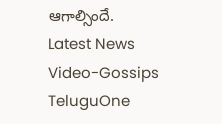ఆగాల్సిందే.
Latest News
Video-Gossips
TeluguOne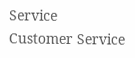Service
Customer Service